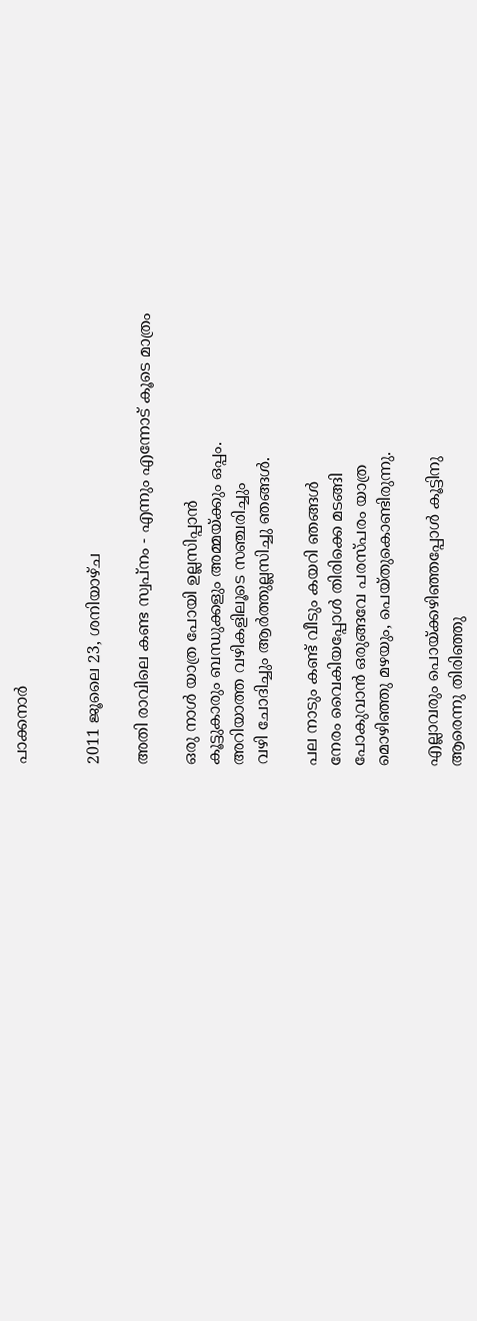പാക്കനാര്‍


2011 ജൂലൈ 23, ശനിയാഴ്‌ച

അതി രാവിലെ കണ്ട സ്വപ്നം - എന്നും എന്നോട് കൂടെ മാത്രം

ഒരു നാള്‍ യാത്ര പോയി ഉല്ലസിപ്പാന്‍
കൂട്ടുകാരും ബന്ധുക്കളും അമ്മയ്ക്കും ഒപ്പം.
അറിയാത്ത വഴികളിലൂടെ സഞ്ചരിച്ചും
വഴി ചോദിച്ചും ആര്‍ത്തുല്ലസിച്ചു ഞങ്ങള്‍.

പല നാടും കണ്ട് വീടും കയറി ഞങ്ങള്‍
നേരം വൈകിയപ്പോള്‍ തിരിക്കെ മടങ്ങി
പോകുവാന്‍ ഒരുങ്ങവേ പരസ്പരം യാത്ര
മൊഴിഞ്ഞു മഴയും, പെയ്തുകൊണ്ടിരുന്നു.

എല്ലാവരും പൊയ്ക്കഴിഞ്ഞപ്പോള്‍ കൂട്ടിനു
ആരെന്നു തിരിഞ്ഞു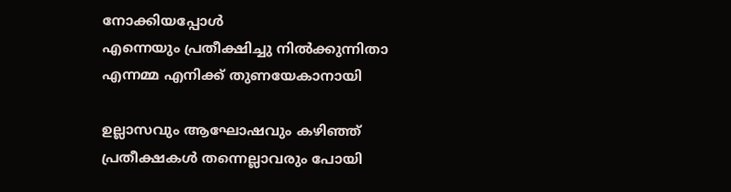നോക്കിയപ്പോള്‍
എന്നെയും പ്രതീക്ഷിച്ചു നില്‍ക്കുന്നിതാ
എന്നമ്മ എനിക്ക് തുണയേകാനായി

ഉല്ലാസവും ആഘോഷവും കഴിഞ്ഞ്
പ്രതീക്ഷകള്‍ തന്നെല്ലാവരും പോയി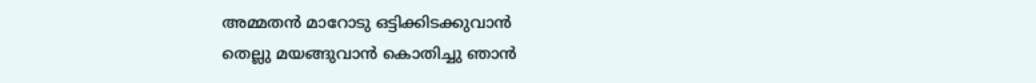അമ്മതന്‍ മാറോടു ഒട്ടിക്കിടക്കുവാന്‍
തെല്ലു മയങ്ങുവാന്‍ കൊതിച്ചു ഞാന്‍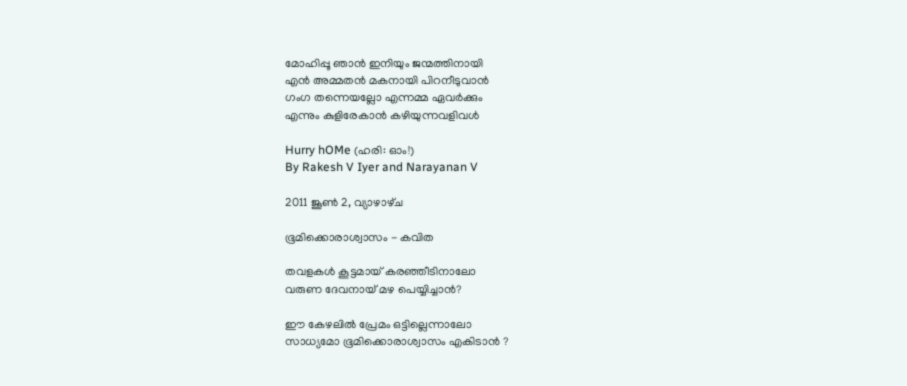മോഹിപ്പൂ ഞാന്‍ ഇനിയും ജന്മത്തിനായി
എന്‍ അമ്മതന്‍ മകനായി പിറനീടുവാന്‍
ഗംഗ തന്നെയല്ലോ എന്നമ്മ ഏവര്‍ക്കും
എന്നും കുളിരേകാന്‍ കഴിയുന്നവളിവള്‍

Hurry hOMe (ഹരി: ഓം!)
By Rakesh V Iyer and Narayanan V

2011 ജൂൺ 2, വ്യാഴാഴ്‌ച

ഭൂമിക്കൊരാശ്വാസം - കവിത

തവളകള്‍ കൂട്ടമായ് കരഞ്ഞീടിനാലോ
വരുണ ദേവനായ് മഴ പെയ്യിച്ചാന്‍?

ഈ കേഴലില്‍ പ്രേമം ഒട്ടില്ലെന്നാലോ
സാധ്യമോ ഭൂമിക്കൊരാശ്വാസം എകിടാൻ ?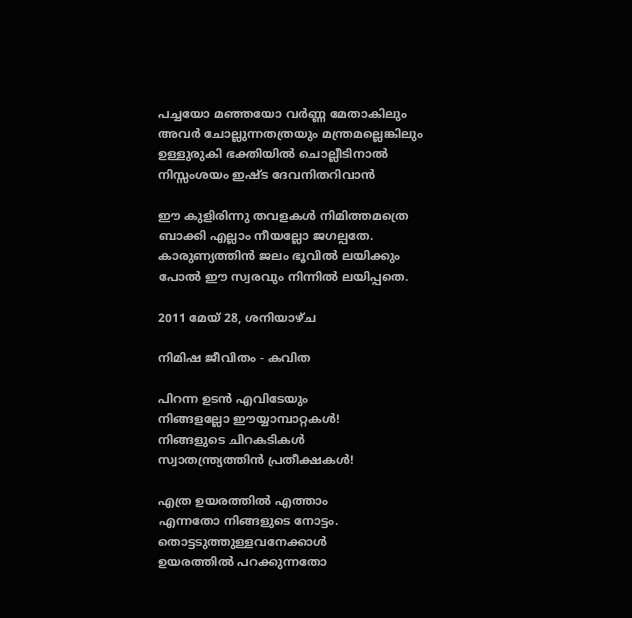പച്ചയോ മഞ്ഞയോ വർണ്ണ മേതാകിലും
അവർ ചോല്ലുന്നതത്രയും മന്ത്രമല്ലെങ്കിലും
ഉള്ളുരുകി ഭക്തിയിൽ ചൊല്ലീടിനാൽ
നിസ്സംശയം ഇഷ്ട ദേവനിതറിവാൻ

ഈ കുളിരിന്നു തവളകള്‍ നിമിത്തമത്രെ
ബാക്കി എല്ലാം നീയല്ലോ ജഗല്പതേ.
കാരുണ്യത്തിന്‍ ജലം ഭൂവില്‍ ലയിക്കും
പോല്‍ ഈ സ്വരവും നിന്നില്‍ ലയിപ്പതെ.

2011 മേയ് 28, ശനിയാഴ്‌ച

നിമിഷ ജീവിതം - കവിത

പിറന്ന ഉടൻ എവിടേയും
നിങ്ങളല്ലോ ഈയ്യാമ്പാറ്റകൾ!
നിങ്ങളുടെ ചിറകടികൾ
സ്വാതന്ത്ര്യത്തിൻ പ്രതീക്ഷകൾ!

എത്ര ഉയരത്തിൽ എത്താം
എന്നതോ നിങ്ങളുടെ നോട്ടം.
തൊട്ടടുത്തുള്ളവനേക്കാൾ
ഉയരത്തിൽ പറക്കുന്നതോ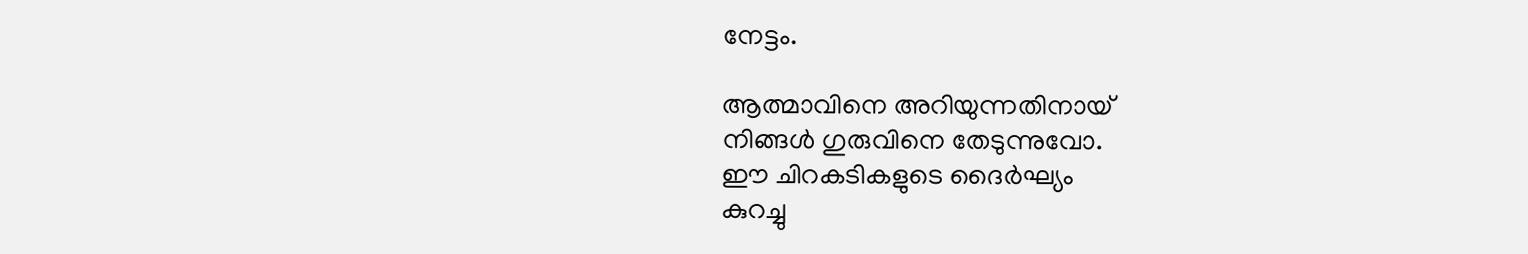നേട്ടം.

ആത്മാവിനെ അറിയുന്നതിനായ്
നിങ്ങൾ ഗുരുവിനെ തേടുന്നുവോ.
ഈ ചിറകടികളുടെ ദൈർഘ്യം
കുറച്ചു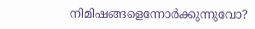നിമിഷങ്ങളെന്നോർക്കുന്നുവോ?